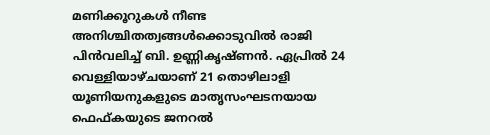മണിക്കൂറുകൾ നീണ്ട അനിശ്ചിതത്വങ്ങൾക്കൊടുവിൽ രാജി പിൻവലിച്ച് ബി. ഉണ്ണികൃഷ്ണൻ. ഏപ്രിൽ 24 വെള്ളിയാഴ്ചയാണ് 21 തൊഴിലാളി യൂണിയനുകളുടെ മാതൃസംഘടനയായ ഫെഫ്കയുടെ ജനറൽ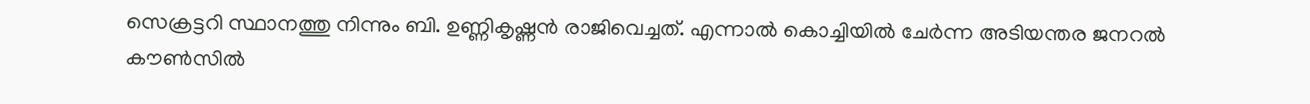സെക്രട്ടറി സ്ഥാനത്തു നിന്നും ബി. ഉണ്ണികൃഷ്ണൻ രാജിവെച്ചത്. എന്നാൽ കൊച്ചിയിൽ ചേർന്ന അടിയന്തര ജനറൽ കൗൺസിൽ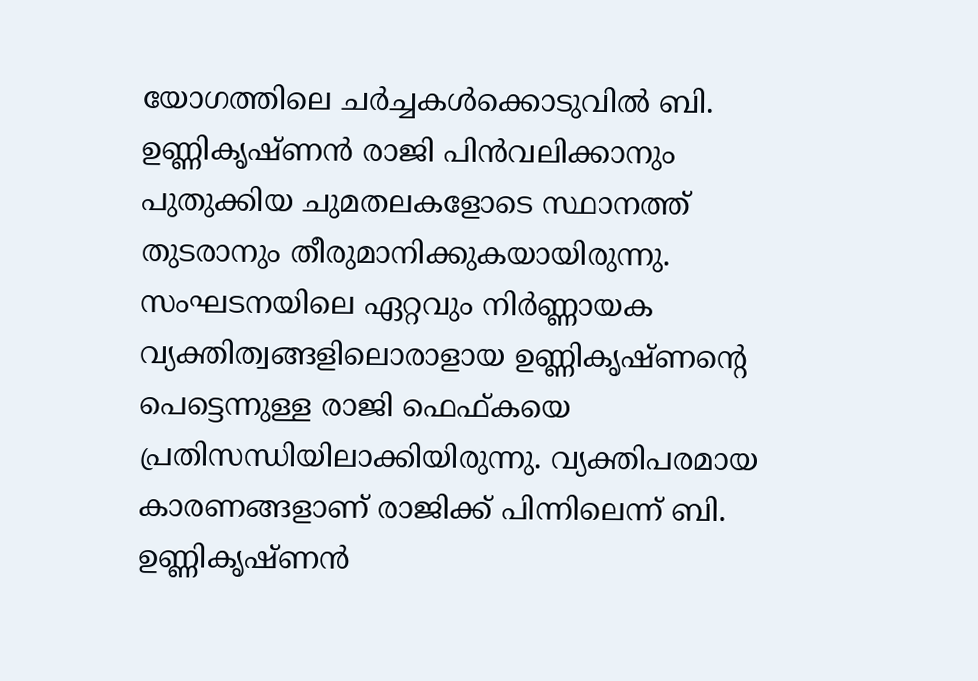യോഗത്തിലെ ചർച്ചകൾക്കൊടുവിൽ ബി. ഉണ്ണികൃഷ്ണൻ രാജി പിൻവലിക്കാനും പുതുക്കിയ ചുമതലകളോടെ സ്ഥാനത്ത് തുടരാനും തീരുമാനിക്കുകയായിരുന്നു.
സംഘടനയിലെ ഏറ്റവും നിർണ്ണായക വ്യക്തിത്വങ്ങളിലൊരാളായ ഉണ്ണികൃഷ്ണന്റെ പെട്ടെന്നുള്ള രാജി ഫെഫ്കയെ പ്രതിസന്ധിയിലാക്കിയിരുന്നു. വ്യക്തിപരമായ കാരണങ്ങളാണ് രാജിക്ക് പിന്നിലെന്ന് ബി. ഉണ്ണികൃഷ്ണൻ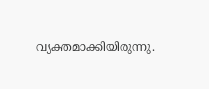വ്യക്തമാക്കിയിരുന്നു.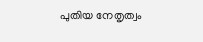പുതിയ നേതൃത്വം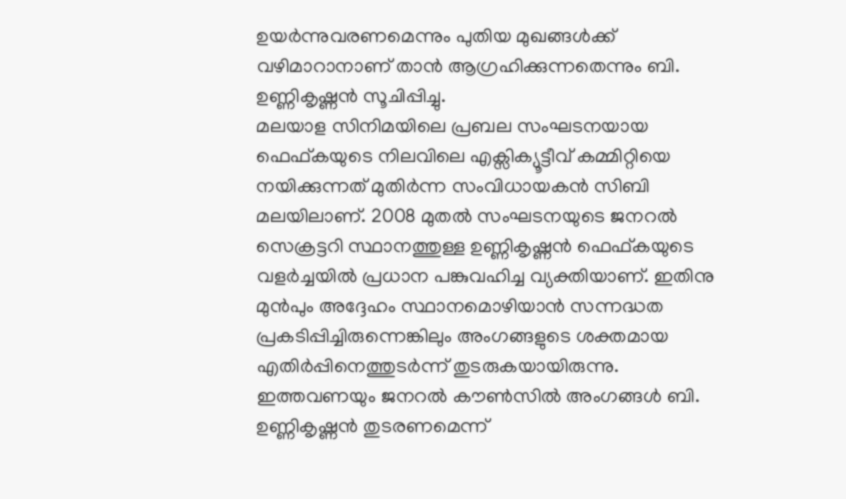ഉയർന്നുവരണമെന്നും പുതിയ മുഖങ്ങൾക്ക് വഴിമാറാനാണ് താൻ ആഗ്രഹിക്കുന്നതെന്നും ബി. ഉണ്ണികൃഷ്ണൻ സൂചിപ്പിച്ചു.
മലയാള സിനിമയിലെ പ്രബല സംഘടനയായ ഫെഫ്കയുടെ നിലവിലെ എക്സിക്യൂട്ടീവ് കമ്മിറ്റിയെ നയിക്കുന്നത് മുതിർന്ന സംവിധായകൻ സിബി മലയിലാണ്. 2008 മുതൽ സംഘടനയുടെ ജനറൽ സെക്രട്ടറി സ്ഥാനത്തുള്ള ഉണ്ണികൃഷ്ണൻ ഫെഫ്കയുടെ വളർച്ചയിൽ പ്രധാന പങ്കുവഹിച്ച വ്യക്തിയാണ്. ഇതിനു മുൻപും അദ്ദേഹം സ്ഥാനമൊഴിയാൻ സന്നദ്ധത പ്രകടിപ്പിച്ചിരുന്നെങ്കിലും അംഗങ്ങളുടെ ശക്തമായ എതിർപ്പിനെത്തുടർന്ന് തുടരുകയായിരുന്നു. ഇത്തവണയും ജനറൽ കൗൺസിൽ അംഗങ്ങൾ ബി. ഉണ്ണികൃഷ്ണൻ തുടരണമെന്ന്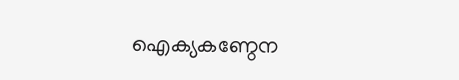ഐക്യകണ്ഠേന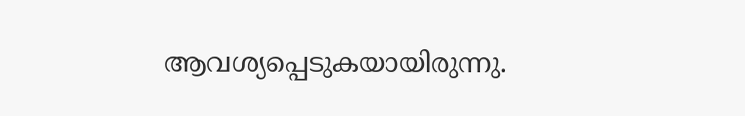ആവശ്യപ്പെടുകയായിരുന്നു.